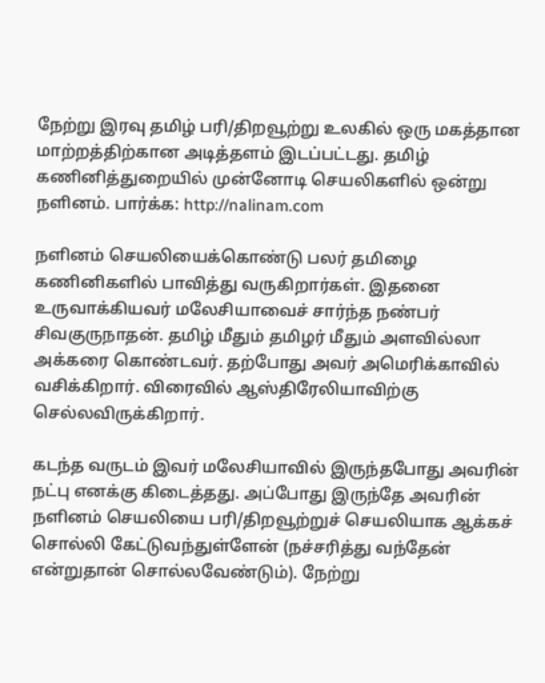நேற்று இரவு தமிழ் பரி/திறவூற்று உலகில் ஒரு மகத்தான மாற்றத்திற்கான அடித்தளம் இடப்பட்டது. தமிழ் கணினித்துறையில் முன்னோடி செயலிகளில் ஒன்று நளினம். பார்க்க: http://nalinam.com

நளினம் செயலியைக்கொண்டு பலர் தமிழை கணினிகளில் பாவித்து வருகிறார்கள். இதனை உருவாக்கியவர் மலேசியாவைச் சார்ந்த நண்பர் சிவகுருநாதன். தமிழ் மீதும் தமிழர் மீதும் அளவில்லா அக்கரை கொண்டவர். தற்போது அவர் அமெரிக்காவில் வசிக்கிறார். விரைவில் ஆஸ்திரேலியாவிற்கு செல்லவிருக்கிறார்.

கடந்த வருடம் இவர் மலேசியாவில் இருந்தபோது அவரின் நட்பு எனக்கு கிடைத்தது. அப்போது இருந்தே அவரின் நளினம் செயலியை பரி/திறவூற்றுச் செயலியாக ஆக்கச் சொல்லி கேட்டுவந்துள்ளேன் (நச்சரித்து வந்தேன் என்றுதான் சொல்லவேண்டும்). நேற்று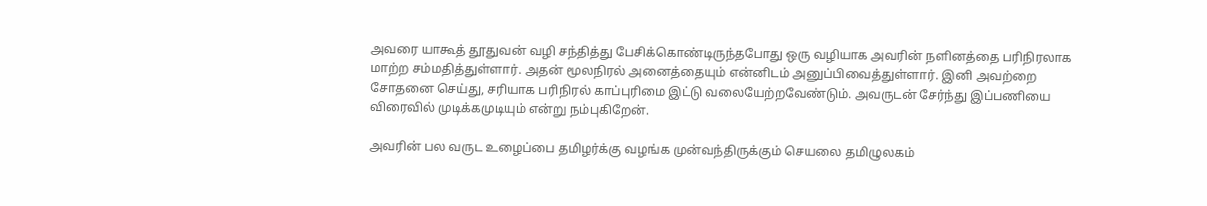அவரை யாகூத் தூதுவன் வழி சந்தித்து பேசிக்கொண்டிருந்தபோது ஒரு வழியாக அவரின் நளினத்தை பரிநிரலாக மாற்ற சம்மதித்துள்ளார். அதன் மூலநிரல் அனைத்தையும் என்னிடம் அனுப்பிவைத்துள்ளார். இனி அவற்றை சோதனை செய்து, சரியாக பரிநிரல் காப்புரிமை இட்டு வலையேற்றவேண்டும். அவருடன் சேர்ந்து இப்பணியை விரைவில் முடிக்கமுடியும் என்று நம்புகிறேன்.

அவரின் பல வருட உழைப்பை தமிழர்க்கு வழங்க முன்வந்திருக்கும் செயலை தமிழுலகம்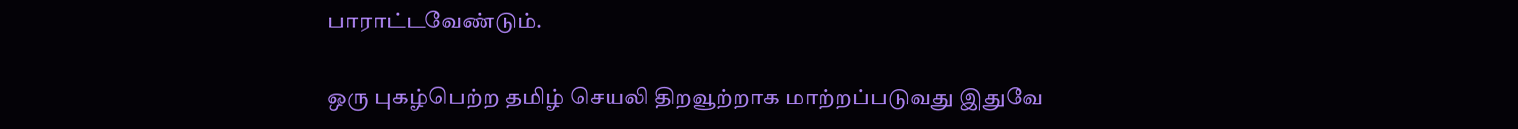பாராட்டவேண்டும்.

ஒரு புகழ்பெற்ற தமிழ் செயலி திறவூற்றாக மாற்றப்படுவது இதுவே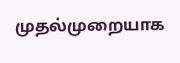முதல்முறையாக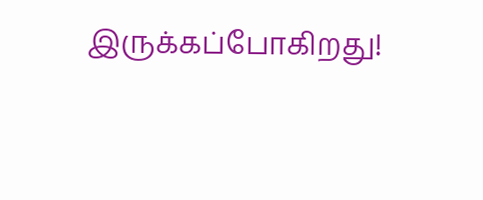இருக்கப்போகிறது!